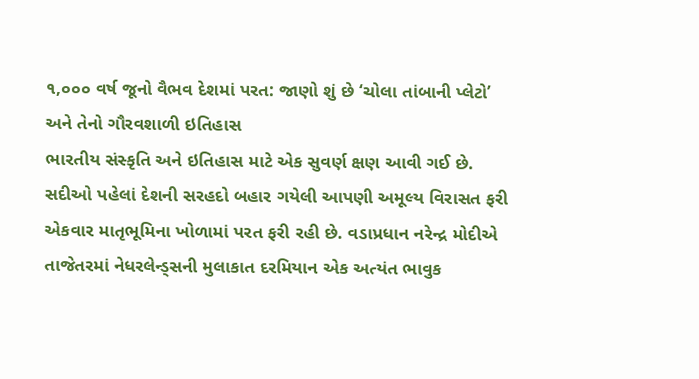૧,૦૦૦ વર્ષ જૂનો વૈભવ દેશમાં પરત: જાણો શું છે ‘ચોલા તાંબાની પ્લેટો’ અને તેનો ગૌરવશાળી ઇતિહાસ
ભારતીય સંસ્કૃતિ અને ઇતિહાસ માટે એક સુવર્ણ ક્ષણ આવી ગઈ છે. સદીઓ પહેલાં દેશની સરહદો બહાર ગયેલી આપણી અમૂલ્ય વિરાસત ફરી એકવાર માતૃભૂમિના ખોળામાં પરત ફરી રહી છે. વડાપ્રધાન નરેન્દ્ર મોદીએ તાજેતરમાં નેધરલેન્ડ્સની મુલાકાત દરમિયાન એક અત્યંત ભાવુક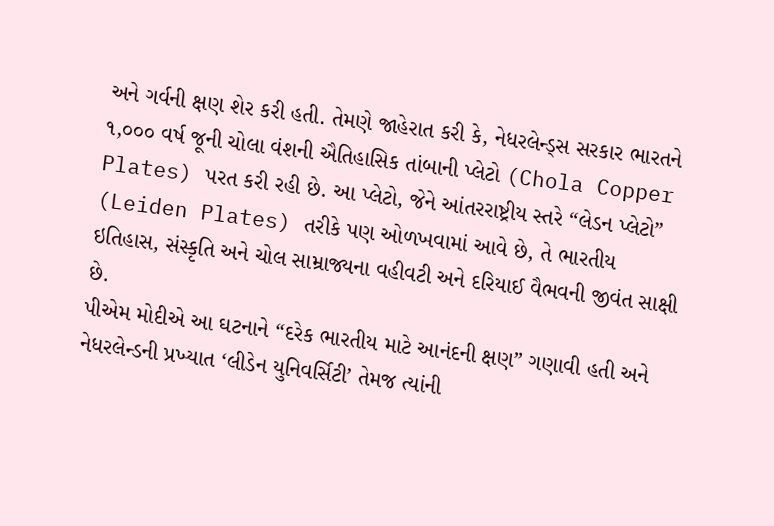અને ગર્વની ક્ષણ શેર કરી હતી. તેમણે જાહેરાત કરી કે, નેધરલેન્ડ્સ સરકાર ભારતને ૧,૦૦૦ વર્ષ જૂની ચોલા વંશની ઐતિહાસિક તાંબાની પ્લેટો (Chola Copper Plates) પરત કરી રહી છે. આ પ્લેટો, જેને આંતરરાષ્ટ્રીય સ્તરે “લેડન પ્લેટો” (Leiden Plates) તરીકે પણ ઓળખવામાં આવે છે, તે ભારતીય ઇતિહાસ, સંસ્કૃતિ અને ચોલ સામ્રાજ્યના વહીવટી અને દરિયાઈ વૈભવની જીવંત સાક્ષી છે.
પીએમ મોદીએ આ ઘટનાને “દરેક ભારતીય માટે આનંદની ક્ષણ” ગણાવી હતી અને નેધરલેન્ડની પ્રખ્યાત ‘લીડેન યુનિવર્સિટી’ તેમજ ત્યાંની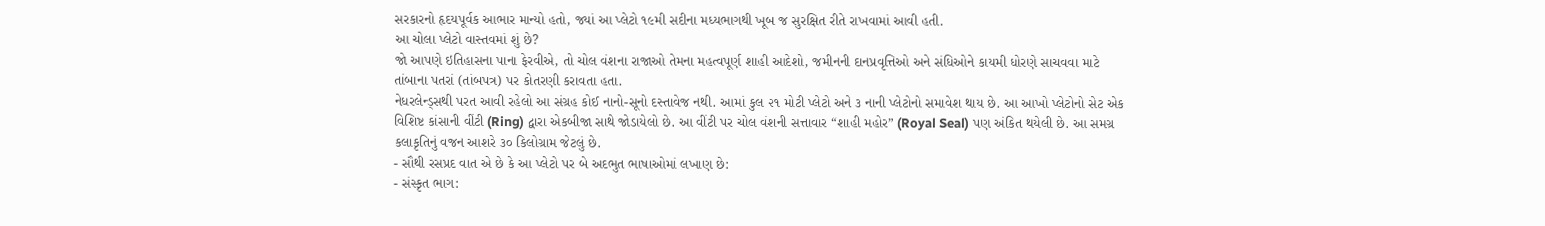સરકારનો હૃદયપૂર્વક આભાર માન્યો હતો, જ્યાં આ પ્લેટો ૧૯મી સદીના મધ્યભાગથી ખૂબ જ સુરક્ષિત રીતે રાખવામાં આવી હતી.
આ ચોલા પ્લેટો વાસ્તવમાં શું છે?
જો આપણે ઇતિહાસના પાના ફેરવીએ, તો ચોલ વંશના રાજાઓ તેમના મહત્વપૂર્ણ શાહી આદેશો, જમીનની દાનપ્રવૃત્તિઓ અને સંધિઓને કાયમી ધોરણે સાચવવા માટે તાંબાના પતરાં (તાંબપત્ર) પર કોતરણી કરાવતા હતા.
નેધરલેન્ડ્સથી પરત આવી રહેલો આ સંગ્રહ કોઈ નાનો-સૂનો દસ્તાવેજ નથી. આમાં કુલ ૨૧ મોટી પ્લેટો અને ૩ નાની પ્લેટોનો સમાવેશ થાય છે. આ આખો પ્લેટોનો સેટ એક વિશિષ્ટ કાંસાની વીંટી (Ring) દ્વારા એકબીજા સાથે જોડાયેલો છે. આ વીંટી પર ચોલ વંશની સત્તાવાર “શાહી મહોર” (Royal Seal) પણ અંકિત થયેલી છે. આ સમગ્ર કલાકૃતિનું વજન આશરે ૩૦ કિલોગ્રામ જેટલું છે.
- સૌથી રસપ્રદ વાત એ છે કે આ પ્લેટો પર બે અદભુત ભાષાઓમાં લખાણ છે:
- સંસ્કૃત ભાગ: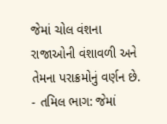જેમાં ચોલ વંશના રાજાઓની વંશાવળી અને તેમના પરાક્રમોનું વર્ણન છે.
- તમિલ ભાગ: જેમાં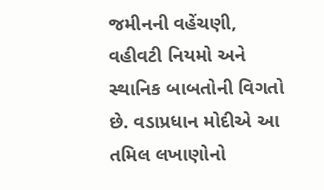જમીનની વહેંચણી, વહીવટી નિયમો અને સ્થાનિક બાબતોની વિગતો છે. વડાપ્રધાન મોદીએ આ તમિલ લખાણોનો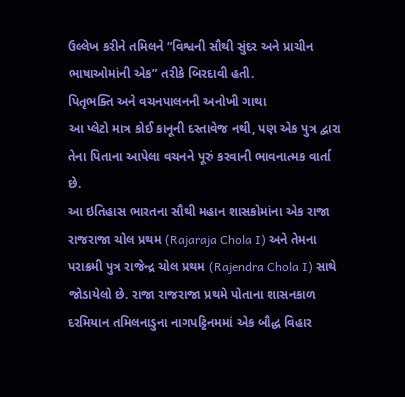ઉલ્લેખ કરીને તમિલને “વિશ્વની સૌથી સુંદર અને પ્રાચીન ભાષાઓમાંની એક” તરીકે બિરદાવી હતી.
પિતૃભક્તિ અને વચનપાલનની અનોખી ગાથા
આ પ્લેટો માત્ર કોઈ કાનૂની દસ્તાવેજ નથી, પણ એક પુત્ર દ્વારા તેના પિતાના આપેલા વચનને પૂરું કરવાની ભાવનાત્મક વાર્તા છે.
આ ઇતિહાસ ભારતના સૌથી મહાન શાસકોમાંના એક રાજા રાજરાજા ચોલ પ્રથમ (Rajaraja Chola I) અને તેમના પરાક્રમી પુત્ર રાજેન્દ્ર ચોલ પ્રથમ (Rajendra Chola I) સાથે જોડાયેલો છે. રાજા રાજરાજા પ્રથમે પોતાના શાસનકાળ દરમિયાન તમિલનાડુના નાગપટ્ટિનમમાં એક બૌદ્ધ વિહાર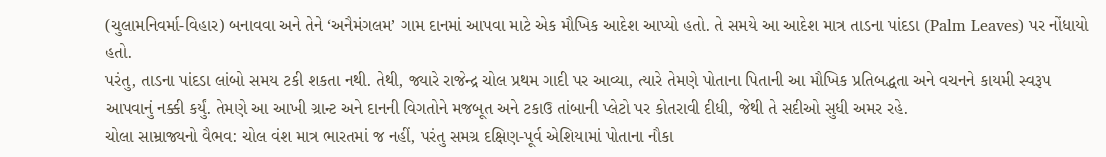(ચુલામનિવર્મા-વિહાર) બનાવવા અને તેને ‘અનૈમંગલમ’ ગામ દાનમાં આપવા માટે એક મૌખિક આદેશ આપ્યો હતો. તે સમયે આ આદેશ માત્ર તાડના પાંદડા (Palm Leaves) પર નોંધાયો હતો.
પરંતુ, તાડના પાંદડા લાંબો સમય ટકી શકતા નથી. તેથી, જ્યારે રાજેન્દ્ર ચોલ પ્રથમ ગાદી પર આવ્યા, ત્યારે તેમણે પોતાના પિતાની આ મૌખિક પ્રતિબદ્ધતા અને વચનને કાયમી સ્વરૂપ આપવાનું નક્કી કર્યું. તેમણે આ આખી ગ્રાન્ટ અને દાનની વિગતોને મજબૂત અને ટકાઉ તાંબાની પ્લેટો પર કોતરાવી દીધી, જેથી તે સદીઓ સુધી અમર રહે.
ચોલા સામ્રાજ્યનો વૈભવ: ચોલ વંશ માત્ર ભારતમાં જ નહીં, પરંતુ સમગ્ર દક્ષિણ-પૂર્વ એશિયામાં પોતાના નૌકા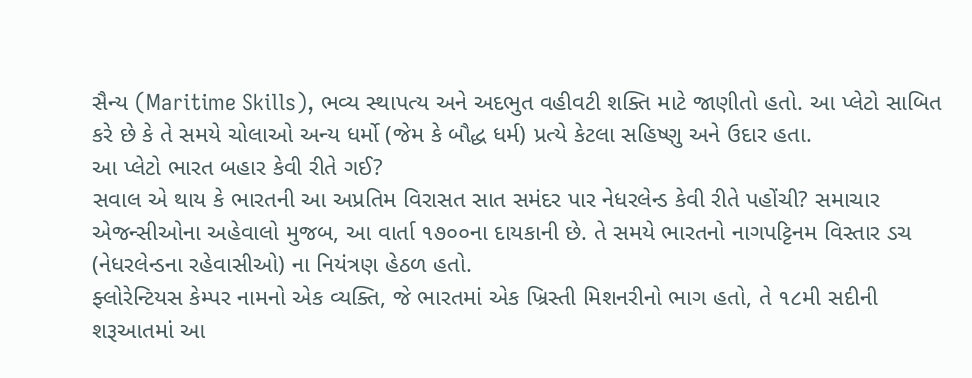સૈન્ય (Maritime Skills), ભવ્ય સ્થાપત્ય અને અદભુત વહીવટી શક્તિ માટે જાણીતો હતો. આ પ્લેટો સાબિત કરે છે કે તે સમયે ચોલાઓ અન્ય ધર્મો (જેમ કે બૌદ્ધ ધર્મ) પ્રત્યે કેટલા સહિષ્ણુ અને ઉદાર હતા.
આ પ્લેટો ભારત બહાર કેવી રીતે ગઈ?
સવાલ એ થાય કે ભારતની આ અપ્રતિમ વિરાસત સાત સમંદર પાર નેધરલેન્ડ કેવી રીતે પહોંચી? સમાચાર એજન્સીઓના અહેવાલો મુજબ, આ વાર્તા ૧૭૦૦ના દાયકાની છે. તે સમયે ભારતનો નાગપટ્ટિનમ વિસ્તાર ડચ (નેધરલેન્ડના રહેવાસીઓ) ના નિયંત્રણ હેઠળ હતો.
ફ્લોરેન્ટિયસ કેમ્પર નામનો એક વ્યક્તિ, જે ભારતમાં એક ખ્રિસ્તી મિશનરીનો ભાગ હતો, તે ૧૮મી સદીની શરૂઆતમાં આ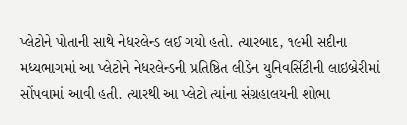પ્લેટોને પોતાની સાથે નેધરલેન્ડ લઈ ગયો હતો. ત્યારબાદ, ૧૯મી સદીના મધ્યભાગમાં આ પ્લેટોને નેધરલેન્ડની પ્રતિષ્ઠિત લીડેન યુનિવર્સિટીની લાઇબ્રેરીમાં સોંપવામાં આવી હતી. ત્યારથી આ પ્લેટો ત્યાંના સંગ્રહાલયની શોભા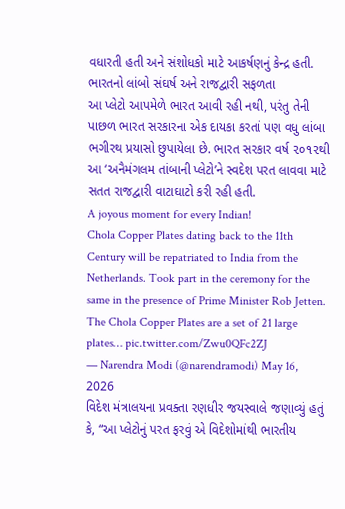વધારતી હતી અને સંશોધકો માટે આકર્ષણનું કેન્દ્ર હતી.
ભારતનો લાંબો સંઘર્ષ અને રાજદ્વારી સફળતા
આ પ્લેટો આપમેળે ભારત આવી રહી નથી, પરંતુ તેની પાછળ ભારત સરકારના એક દાયકા કરતાં પણ વધુ લાંબા ભગીરથ પ્રયાસો છુપાયેલા છે. ભારત સરકાર વર્ષ ૨૦૧૨થી આ ‘અનૈમંગલમ તાંબાની પ્લેટો’ને સ્વદેશ પરત લાવવા માટે સતત રાજદ્વારી વાટાઘાટો કરી રહી હતી.
A joyous moment for every Indian!
Chola Copper Plates dating back to the 11th Century will be repatriated to India from the Netherlands. Took part in the ceremony for the same in the presence of Prime Minister Rob Jetten.
The Chola Copper Plates are a set of 21 large plates… pic.twitter.com/Zwu0QFc2ZJ
— Narendra Modi (@narendramodi) May 16, 2026
વિદેશ મંત્રાલયના પ્રવક્તા રણધીર જયસ્વાલે જણાવ્યું હતું કે, “આ પ્લેટોનું પરત ફરવું એ વિદેશોમાંથી ભારતીય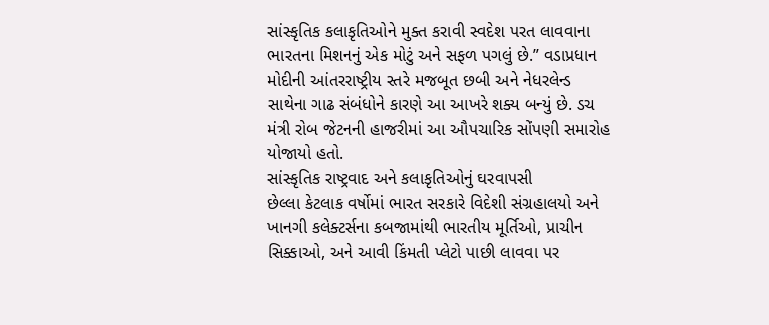સાંસ્કૃતિક કલાકૃતિઓને મુક્ત કરાવી સ્વદેશ પરત લાવવાના ભારતના મિશનનું એક મોટું અને સફળ પગલું છે.” વડાપ્રધાન મોદીની આંતરરાષ્ટ્રીય સ્તરે મજબૂત છબી અને નેધરલેન્ડ સાથેના ગાઢ સંબંધોને કારણે આ આખરે શક્ય બન્યું છે. ડચ મંત્રી રોબ જેટનની હાજરીમાં આ ઔપચારિક સોંપણી સમારોહ યોજાયો હતો.
સાંસ્કૃતિક રાષ્ટ્રવાદ અને કલાકૃતિઓનું ઘરવાપસી
છેલ્લા કેટલાક વર્ષોમાં ભારત સરકારે વિદેશી સંગ્રહાલયો અને ખાનગી કલેક્ટર્સના કબજામાંથી ભારતીય મૂર્તિઓ, પ્રાચીન સિક્કાઓ, અને આવી કિંમતી પ્લેટો પાછી લાવવા પર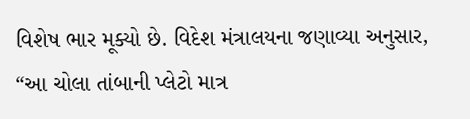વિશેષ ભાર મૂક્યો છે. વિદેશ મંત્રાલયના જણાવ્યા અનુસાર, “આ ચોલા તાંબાની પ્લેટો માત્ર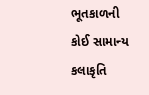ભૂતકાળની કોઈ સામાન્ય કલાકૃતિ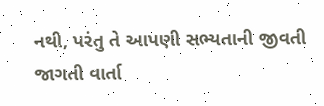નથી, પરંતુ તે આપણી સભ્યતાની જીવતી જાગતી વાર્તા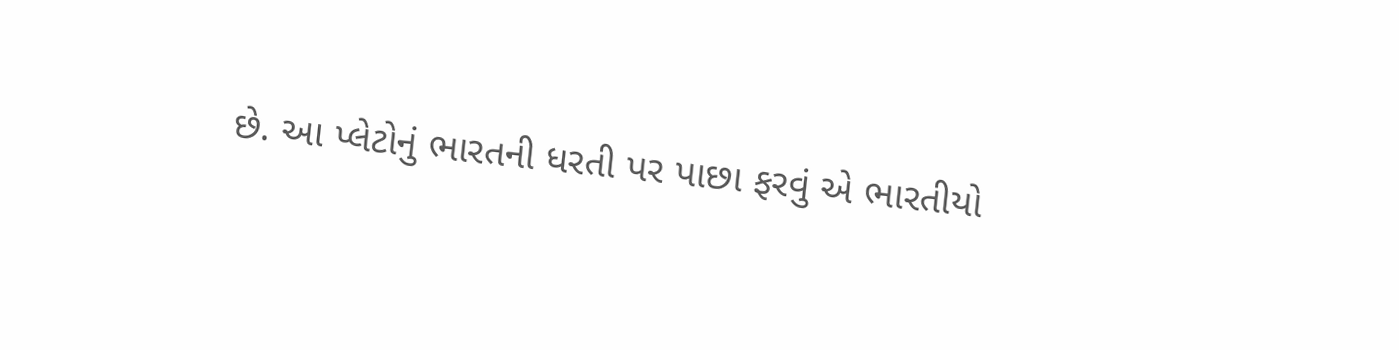છે. આ પ્લેટોનું ભારતની ધરતી પર પાછા ફરવું એ ભારતીયો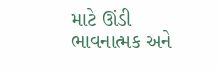માટે ઊંડી ભાવનાત્મક અને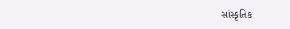સાંસ્કૃતિક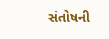સંતોષની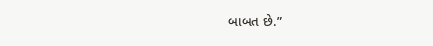બાબત છે.”